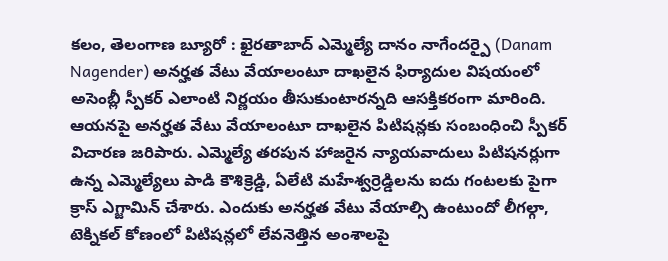కలం, తెలంగాణ బ్యూరో : ఖైరతాబాద్ ఎమ్మెల్యే దానం నాగేందర్పై (Danam Nagender) అనర్హత వేటు వేయాలంటూ దాఖలైన ఫిర్యాదుల విషయంలో అసెంబ్లీ స్పీకర్ ఎలాంటి నిర్ణయం తీసుకుంటారన్నది ఆసక్తికరంగా మారింది. ఆయనపై అనర్హత వేటు వేయాలంటూ దాఖలైన పిటిషన్లకు సంబంధించి స్పీకర్ విచారణ జరిపారు. ఎమ్మెల్యే తరపున హాజరైన న్యాయవాదులు పిటిషనర్లుగా ఉన్న ఎమ్మెల్యేలు పాడి కౌశిక్రెడ్డి, ఏలేటి మహేశ్వర్రెడ్డిలను ఐదు గంటలకు పైగా క్రాస్ ఎగ్జామిన్ చేశారు. ఎందుకు అనర్హత వేటు వేయాల్సి ఉంటుందో లీగల్గా, టెక్నికల్ కోణంలో పిటిషన్లలో లేవనెత్తిన అంశాలపై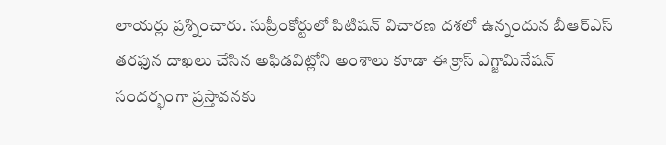లాయర్లు ప్రశ్నించారు. సుప్రీంకోర్టులో పిటిషన్ విచారణ దశలో ఉన్నందున బీఆర్ఎస్ తరఫున దాఖలు చేసిన అఫిడవిట్లోని అంశాలు కూడా ఈ క్రాస్ ఎగ్జామినేషన్ సందర్భంగా ప్రస్తావనకు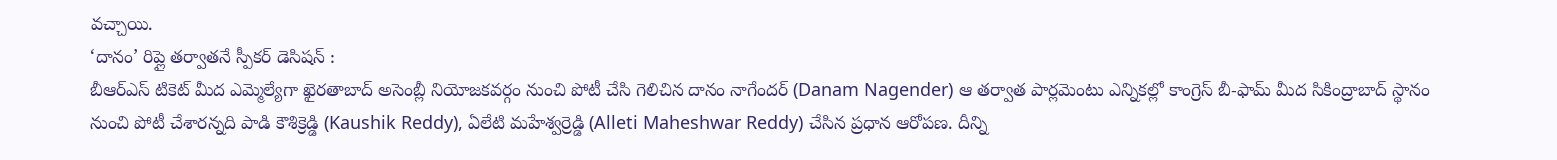వచ్చాయి.
‘దానం’ రిప్లై తర్వాతనే స్పీకర్ డెసిషన్ :
బీఆర్ఎస్ టికెట్ మీద ఎమ్మెల్యేగా ఖైరతాబాద్ అసెంబ్లీ నియోజకవర్గం నుంచి పోటీ చేసి గెలిచిన దానం నాగేందర్ (Danam Nagender) ఆ తర్వాత పార్లమెంటు ఎన్నికల్లో కాంగ్రెస్ బీ-ఫామ్ మీద సికింద్రాబాద్ స్థానం నుంచి పోటీ చేశారన్నది పాడి కౌశిక్రెడ్డి (Kaushik Reddy), ఏలేటి మహేశ్వర్రెడ్డి (Alleti Maheshwar Reddy) చేసిన ప్రధాన ఆరోపణ. దీన్ని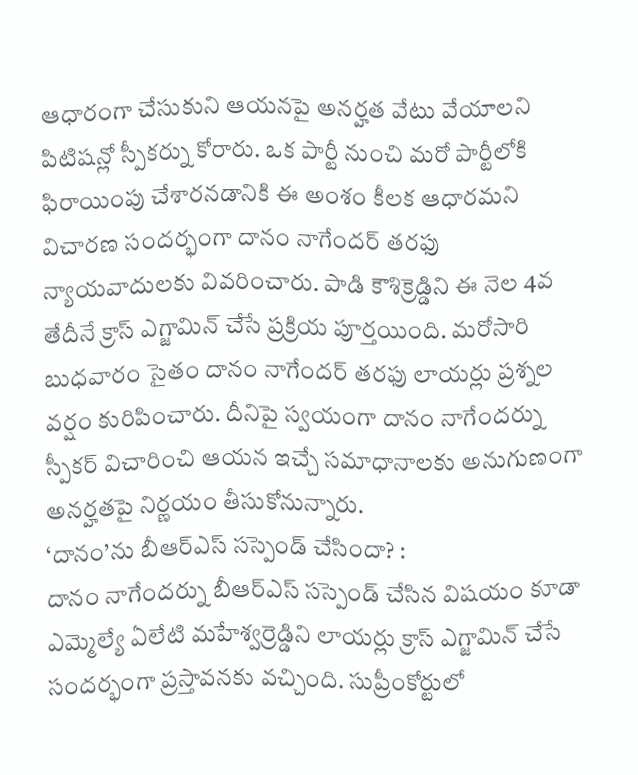ఆధారంగా చేసుకుని ఆయనపై అనర్హత వేటు వేయాలని పిటిషన్లో స్పీకర్ను కోరారు. ఒక పార్టీ నుంచి మరో పార్టీలోకి ఫిరాయింపు చేశారనడానికి ఈ అంశం కీలక ఆధారమని విచారణ సందర్భంగా దానం నాగేందర్ తరఫు న్యాయవాదులకు వివరించారు. పాడి కౌశిక్రెడ్డిని ఈ నెల 4వ తేదీనే క్రాస్ ఎగ్జామిన్ చేసే ప్రక్రియ పూర్తయింది. మరోసారి బుధవారం సైతం దానం నాగేందర్ తరఫు లాయర్లు ప్రశ్నల వర్షం కురిపించారు. దీనిపై స్వయంగా దానం నాగేందర్ను స్పీకర్ విచారించి ఆయన ఇచ్చే సమాధానాలకు అనుగుణంగా అనర్హతపై నిర్ణయం తీసుకోనున్నారు.
‘దానం’ను బీఆర్ఎస్ సస్పెండ్ చేసిందా? :
దానం నాగేందర్ను బీఆర్ఎస్ సస్పెండ్ చేసిన విషయం కూడా ఎమ్మెల్యే ఏలేటి మహేశ్వర్రెడ్డిని లాయర్లు క్రాస్ ఎగ్జామిన్ చేసే సందర్భంగా ప్రస్తావనకు వచ్చింది. సుప్రీంకోర్టులో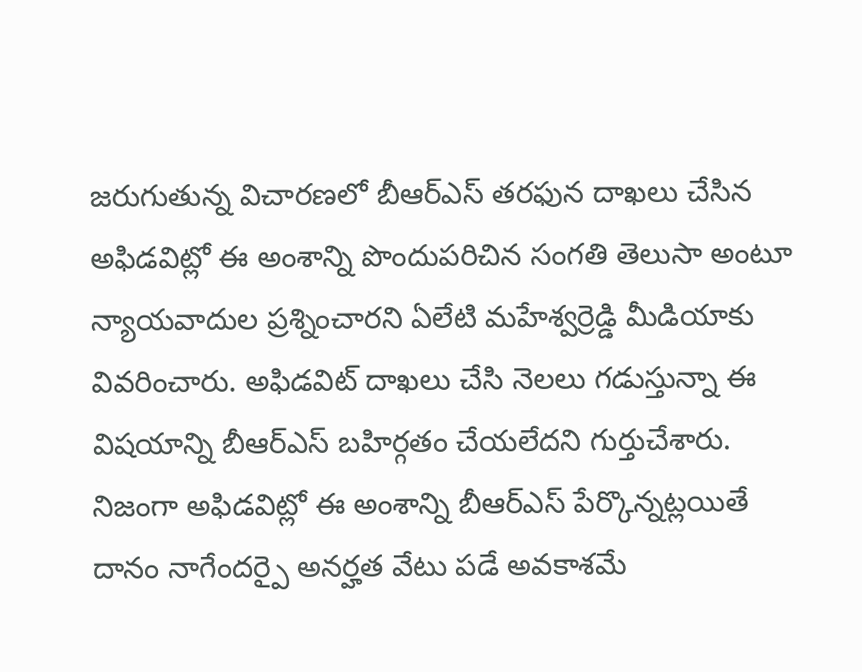జరుగుతున్న విచారణలో బీఆర్ఎస్ తరఫున దాఖలు చేసిన అఫిడవిట్లో ఈ అంశాన్ని పొందుపరిచిన సంగతి తెలుసా అంటూ న్యాయవాదుల ప్రశ్నించారని ఏలేటి మహేశ్వర్రెడ్డి మీడియాకు వివరించారు. అఫిడవిట్ దాఖలు చేసి నెలలు గడుస్తున్నా ఈ విషయాన్ని బీఆర్ఎస్ బహిర్గతం చేయలేదని గుర్తుచేశారు. నిజంగా అఫిడవిట్లో ఈ అంశాన్ని బీఆర్ఎస్ పేర్కొన్నట్లయితే దానం నాగేందర్పై అనర్హత వేటు పడే అవకాశమే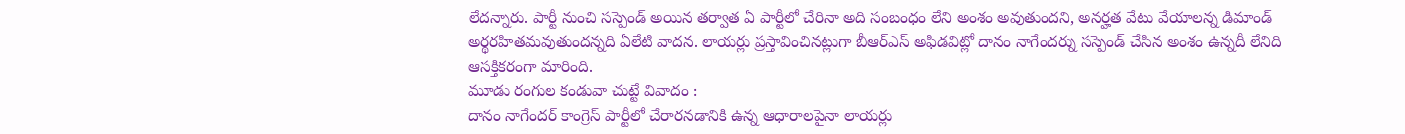లేదన్నారు. పార్టీ నుంచి సస్పెండ్ అయిన తర్వాత ఏ పార్టీలో చేరినా అది సంబంధం లేని అంశం అవుతుందని, అనర్హత వేటు వేయాలన్న డిమాండ్ అర్థరహితమవుతుందన్నది ఏలేటి వాదన. లాయర్లు ప్రస్తావించినట్లుగా బీఆర్ఎస్ అఫిడవిట్లో దానం నాగేందర్ను సస్పెండ్ చేసిన అంశం ఉన్నదీ లేనిది ఆసక్తికరంగా మారింది.
మూడు రంగుల కండువా చుట్టే వివాదం :
దానం నాగేందర్ కాంగ్రెస్ పార్టీలో చేరారనడానికి ఉన్న ఆధారాలపైనా లాయర్లు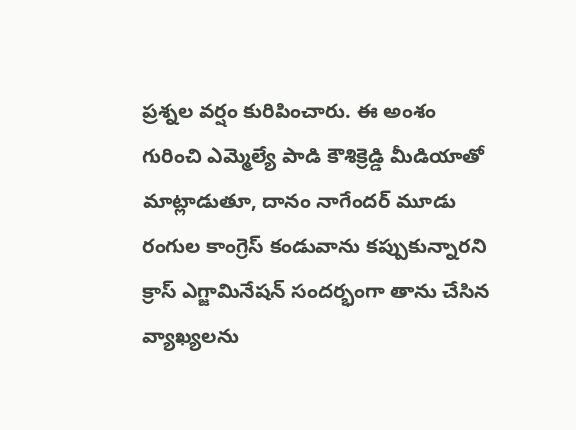ప్రశ్నల వర్షం కురిపించారు. ఈ అంశం గురించి ఎమ్మెల్యే పాడి కౌశిక్రెడ్డి మీడియాతో మాట్లాడుతూ, దానం నాగేందర్ మూడు రంగుల కాంగ్రెస్ కండువాను కప్పుకున్నారని క్రాస్ ఎగ్జామినేషన్ సందర్భంగా తాను చేసిన వ్యాఖ్యలను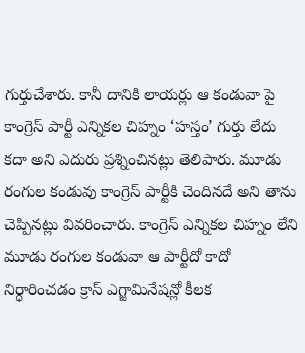గుర్తుచేశారు. కానీ దానికి లాయర్లు ఆ కండువా పై కాంగ్రెస్ పార్టీ ఎన్నికల చిహ్నం ‘హస్తం’ గుర్తు లేదు కదా అని ఎదురు ప్రశ్నించినట్లు తెలిపారు. మూడు రంగుల కండువు కాంగ్రెస్ పార్టీకి చెందినదే అని తాను చెప్పినట్లు వివరించారు. కాంగ్రెస్ ఎన్నికల చిహ్నం లేని మూడు రంగుల కండువా ఆ పార్టీదో కాదో నిర్ధారించడం క్రాస్ ఎగ్జామినేషన్లో కీలక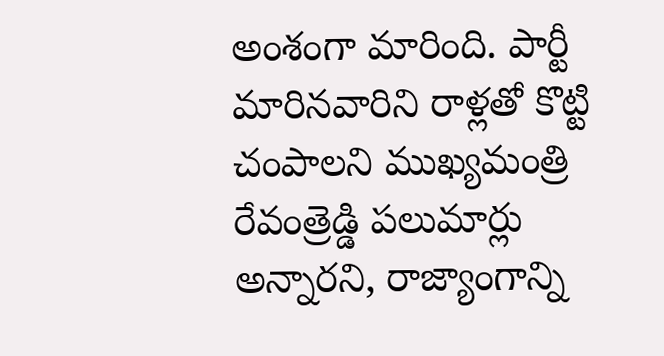అంశంగా మారింది. పార్టీ మారినవారిని రాళ్లతో కొట్టి చంపాలని ముఖ్యమంత్రి రేవంత్రెడ్డి పలుమార్లు అన్నారని, రాజ్యాంగాన్ని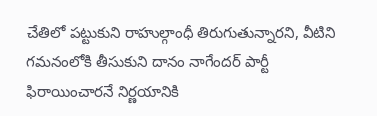చేతిలో పట్టుకుని రాహుల్గాంధీ తిరుగుతున్నారని, వీటిని గమనంలోకి తీసుకుని దానం నాగేందర్ పార్టీ ఫిరాయించారనే నిర్ణయానికి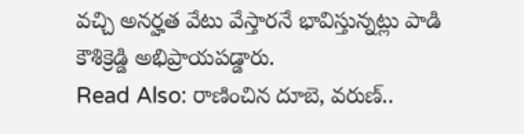వచ్చి అనర్హత వేటు వేస్తారనే భావిస్తున్నట్లు పాడి కౌశిక్రెడ్డి అభిప్రాయపడ్డారు.
Read Also: రాణించిన దూబె, వరుణ్..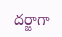దర్జాగా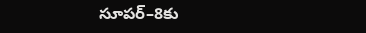సూపర్–8కు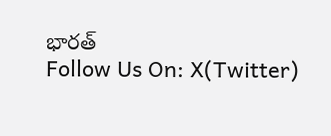భారత్
Follow Us On: X(Twitter)